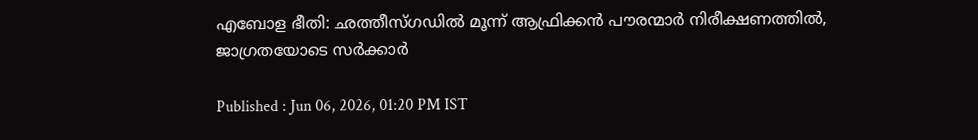എബോള ഭീതി: ഛത്തീസ്ഗഡിൽ മൂന്ന് ആഫ്രിക്കൻ പൗരന്മാർ നിരീക്ഷണത്തിൽ, ജാഗ്രതയോടെ സർക്കാർ

Published : Jun 06, 2026, 01:20 PM IST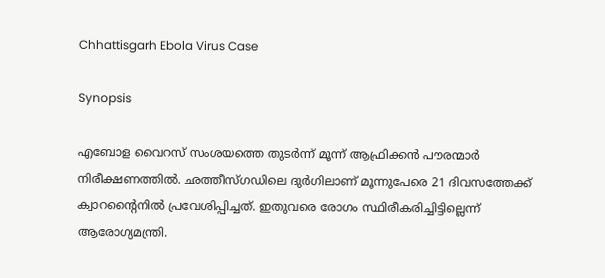Chhattisgarh Ebola Virus Case

Synopsis

എബോള വൈറസ് സംശയത്തെ തു‍ടർന്ന് മൂന്ന് ആഫ്രിക്കൻ പൗരന്മാർ നിരീക്ഷണത്തിൽ. ഛത്തീസ്ഗഡിലെ ദുർഗിലാണ് മൂന്നുപേരെ 21 ദിവസത്തേക്ക് ക്വാറൻ്റൈനിൽ പ്രവേശിപ്പിച്ചത്. ഇതുവരെ രോഗം സ്ഥിരീകരിച്ചിട്ടില്ലെന്ന് ആരോഗ്യമന്ത്രി.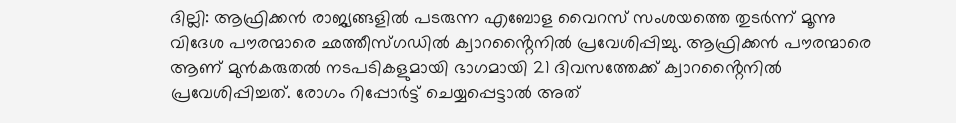ദില്ലി: ആഫ്രിക്കൻ രാജ്യങ്ങളിൽ പടരുന്ന എബോള വൈറസ് സംശയത്തെ തുടർന്ന് മൂന്നു വിദേശ പൗരന്മാരെ ഛത്തീസ്ഗഡിൽ ക്വാറൻ്റൈനിൽ പ്രവേശിപ്പിച്ചു. ആഫ്രിക്കൻ പൗരന്മാരെ ആണ് മുൻകരുതൽ നടപടികളുമായി ഭാഗമായി 21 ദിവസത്തേക്ക് ക്വാറൻ്റൈനിൽ പ്രവേശിപ്പിച്ചത്. രോഗം റിപ്പോർട്ട് ചെയ്യപ്പെട്ടാൽ അത്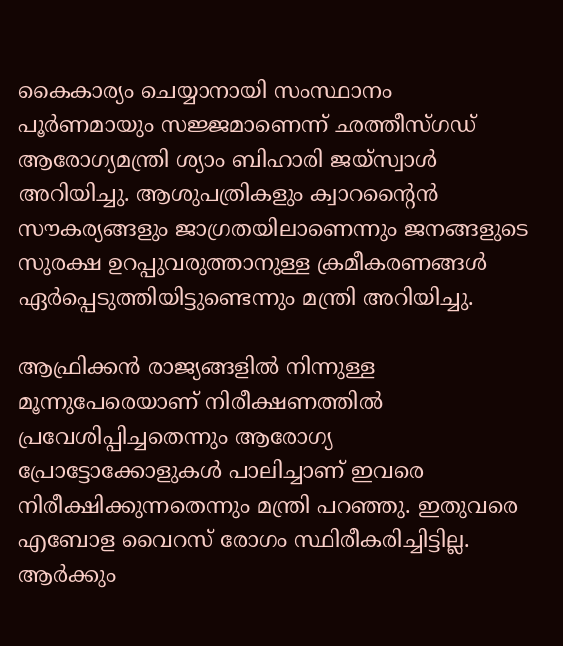കൈകാര്യം ചെയ്യാനായി സംസ്ഥാനം പൂർണമായും സജ്ജമാണെന്ന് ഛത്തീസ്ഗഡ് ആരോഗ്യമന്ത്രി ശ്യാം ബിഹാരി ജയ്സ്വാൾ അറിയിച്ചു. ആശുപത്രികളും ക്വാറന്റൈൻ സൗകര്യങ്ങളും ജാഗ്രതയിലാണെന്നും ജനങ്ങളുടെ സുരക്ഷ ഉറപ്പുവരുത്താനുള്ള ക്രമീകരണങ്ങൾ ഏർപ്പെടുത്തിയിട്ടുണ്ടെന്നും മന്ത്രി അറിയിച്ചു.

ആഫ്രിക്കൻ രാജ്യങ്ങളിൽ നിന്നുള്ള മൂന്നുപേരെയാണ് നിരീക്ഷണത്തിൽ പ്രവേശിപ്പിച്ചതെന്നും ആരോഗ്യ പ്രോട്ടോക്കോളുകൾ പാലിച്ചാണ് ഇവരെ നിരീക്ഷിക്കുന്നതെന്നും മന്ത്രി പറഞ്ഞു. ഇതുവരെ എബോള വൈറസ് രോഗം സ്ഥിരീകരിച്ചിട്ടില്ല. ആർക്കും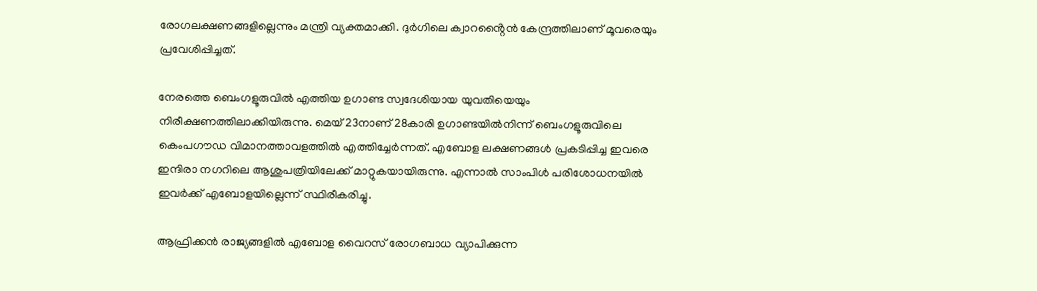രോഗലക്ഷണങ്ങളില്ലെന്നും മന്ത്രി വ്യക്തമാക്കി. ദുർഗിലെ ക്വാറൻ്റൈൻ കേന്ദ്രത്തിലാണ് മൂവരെയും പ്രവേശിപ്പിച്ചത്.

നേരത്തെ ബെംഗളൂരുവിൽ എത്തിയ ഉഗാണ്ട സ്വദേശിയായ യുവതിയെയും നിരീക്ഷണത്തിലാക്കിയിരുന്നു. മെയ് 23നാണ് 28കാരി ഉഗാണ്ടയിൽനിന്ന് ബെംഗളൂരുവിലെ കെംപഗൗഡ വിമാനത്താവളത്തിൽ എത്തിച്ചേർന്നത്. എബോള ലക്ഷണങ്ങൾ പ്രകടിപ്പിച്ച ഇവരെ ഇന്ദിരാ നഗറിലെ ആശുപത്രിയിലേക്ക് മാറ്റുകയായിരുന്നു. എന്നാൽ സാംപിൾ പരിശോധനയിൽ ഇവർക്ക് എബോളയില്ലെന്ന് സ്ഥിരീകരിച്ചു.

ആഫ്രിക്കൻ രാജ്യങ്ങളിൽ എബോള വൈറസ് രോഗബാധ വ്യാപിക്കുന്ന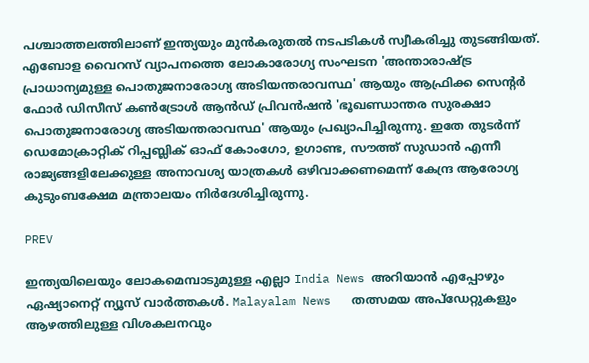പശ്ചാത്തലത്തിലാണ് ഇന്ത്യയും മുൻകരുതൽ നടപടികൾ സ്വീകരിച്ചു തുടങ്ങിയത്. എബോള വൈറസ് വ്യാപനത്തെ ലോകാരോഗ്യ സംഘടന 'അന്താരാഷ്ട്ര പ്രാധാന്യമുള്ള പൊതുജനാരോഗ്യ അടിയന്തരാവസ്ഥ' ആയും ആഫ്രിക്ക സെന്റർ ഫോർ ഡിസീസ് കൺട്രോൾ ആൻഡ് പ്രിവൻഷൻ 'ഭൂഖണ്ഡാന്തര സുരക്ഷാ പൊതുജനാരോഗ്യ അടിയന്തരാവസ്ഥ' ആയും പ്രഖ്യാപിച്ചിരുന്നു. ഇതേ തുട‍ർന്ന് ഡെമോക്രാറ്റിക് റിപ്പബ്ലിക് ഓഫ് കോംഗോ, ഉഗാണ്ട, സൗത്ത് സുഡാൻ എന്നീ രാജ്യങ്ങളിലേക്കുള്ള അനാവശ്യ യാത്രകൾ ഒഴിവാക്കണമെന്ന് കേന്ദ്ര ആരോഗ്യ കുടുംബക്ഷേമ മന്ത്രാലയം നിർദേശിച്ചിരുന്നു.

PREV

ഇന്ത്യയിലെയും ലോകമെമ്പാടുമുള്ള എല്ലാ India News അറിയാൻ എപ്പോഴും ഏഷ്യാനെറ്റ് ന്യൂസ് വാർത്തകൾ. Malayalam News   തത്സമയ അപ്‌ഡേറ്റുകളും ആഴത്തിലുള്ള വിശകലനവും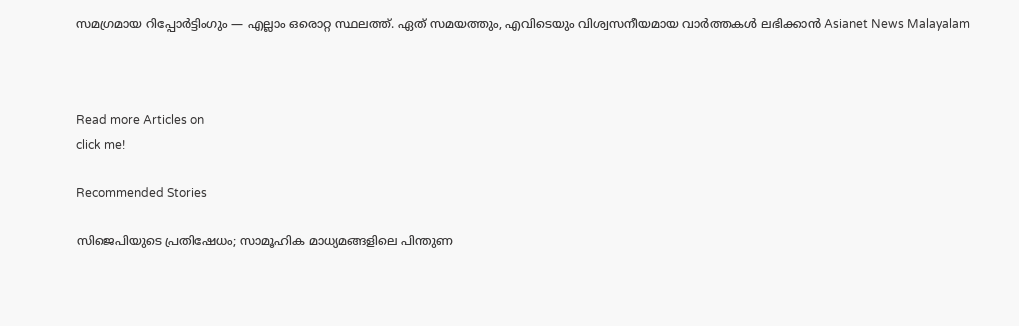സമഗ്രമായ റിപ്പോർട്ടിംഗും — എല്ലാം ഒരൊറ്റ സ്ഥലത്ത്. ഏത് സമയത്തും, എവിടെയും വിശ്വസനീയമായ വാർത്തകൾ ലഭിക്കാൻ Asianet News Malayalam



Read more Articles on
click me!

Recommended Stories

സിജെപിയുടെ പ്രതിഷേധം; സാമൂഹിക മാധ്യമങ്ങളിലെ പിന്തുണ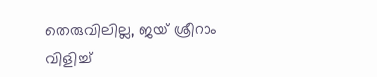തെരുവിലില്ല, ജയ് ശ്രീറാം വിളിച്ച്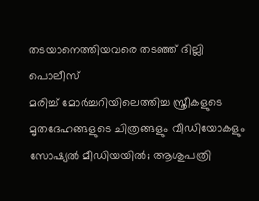തടയാനെത്തിയവരെ തടഞ്ഞ് ദില്ലി പൊലീസ്
മരിച്ച് മോർച്ചറിയിലെത്തിച്ച സ്ത്രീകളുടെ മൃതദേഹങ്ങളുടെ ചിത്രങ്ങളും വീഡിയോകളും സോഷ്യൽ മീഡിയയിൽ; ആശുപത്രി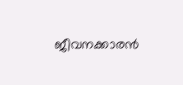ജീവനക്കാരൻ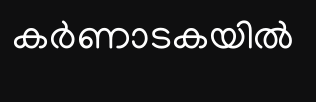കർണാടകയിൽ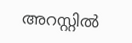അറസ്റ്റിൽ